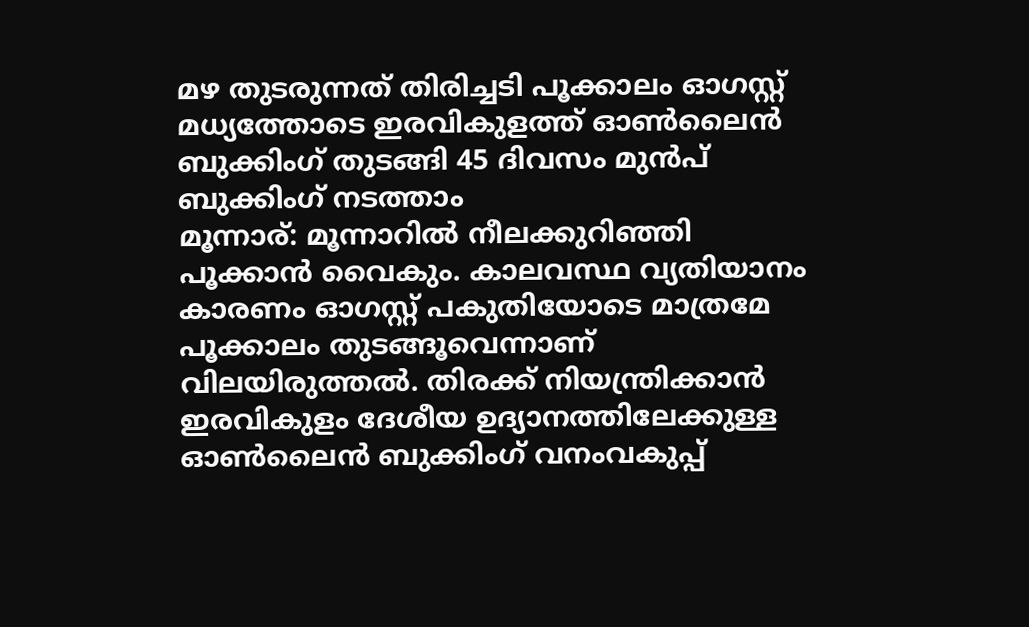മഴ തുടരുന്നത് തിരിച്ചടി പൂക്കാലം ഓഗസ്റ്റ് മധ്യത്തോടെ ഇരവികുളത്ത് ഓൺലൈൻ ബുക്കിംഗ് തുടങ്ങി 45 ദിവസം മുന്‍പ് ബുക്കിംഗ് നടത്താം
മൂന്നാര്: മൂന്നാറിൽ നീലക്കുറിഞ്ഞി പൂക്കാൻ വൈകും. കാലവസ്ഥ വ്യതിയാനം കാരണം ഓഗസ്റ്റ് പകുതിയോടെ മാത്രമേ പൂക്കാലം തുടങ്ങൂവെന്നാണ് വിലയിരുത്തൽ. തിരക്ക് നിയന്ത്രിക്കാൻ ഇരവികുളം ദേശീയ ഉദ്യാനത്തിലേക്കുള്ള ഓൺലൈൻ ബുക്കിംഗ് വനംവകുപ്പ്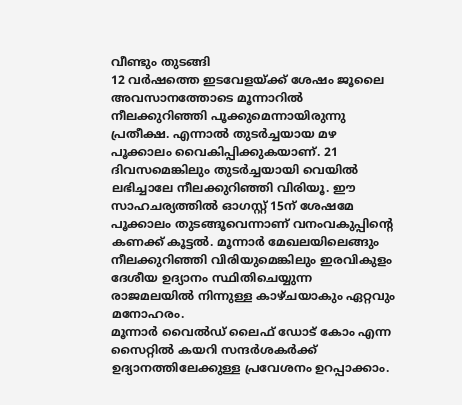വീണ്ടും തുടങ്ങി
12 വർഷത്തെ ഇടവേളയ്ക്ക് ശേഷം ജൂലൈ അവസാനത്തോടെ മൂന്നാറിൽ നീലക്കുറിഞ്ഞി പൂക്കുമെന്നായിരുന്നു പ്രതീക്ഷ. എന്നാൽ തുടർച്ചയായ മഴ പൂക്കാലം വൈകിപ്പിക്കുകയാണ്. 21 ദിവസമെങ്കിലും തുടർച്ചയായി വെയിൽ ലഭിച്ചാലേ നീലക്കുറിഞ്ഞി വിരിയൂ. ഈ സാഹചര്യത്തിൽ ഓഗസ്റ്റ് 15ന് ശേഷമേ പൂക്കാലം തുടങ്ങൂവെന്നാണ് വനംവകുപ്പിന്റെ കണക്ക് കൂട്ടൽ. മൂന്നാർ മേഖലയിലെങ്ങും നീലക്കുറിഞ്ഞി വിരിയുമെങ്കിലും ഇരവികുളം ദേശീയ ഉദ്യാനം സ്ഥിതിചെയ്യുന്ന രാജമലയിൽ നിന്നുള്ള കാഴ്ചയാകും ഏറ്റവും മനോഹരം.
മൂന്നാർ വൈൽഡ് ലൈഫ് ഡോട് കോം എന്ന സൈറ്റിൽ കയറി സന്ദർശകർക്ക് ഉദ്യാനത്തിലേക്കുള്ള പ്രവേശനം ഉറപ്പാക്കാം.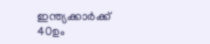ഇന്ത്യക്കാർക്ക് 40ഉം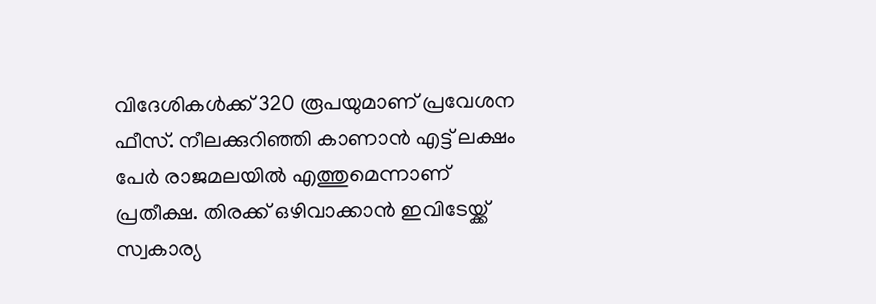വിദേശികൾക്ക് 320 രൂപയുമാണ് പ്രവേശന ഫീസ്. നീലക്കുറിഞ്ഞി കാണാൻ എട്ട് ലക്ഷം പേർ രാജമലയിൽ എത്തുമെന്നാണ് പ്രതീക്ഷ. തിരക്ക് ഒഴിവാക്കാൻ ഇവിടേയ്ക്ക് സ്വകാര്യ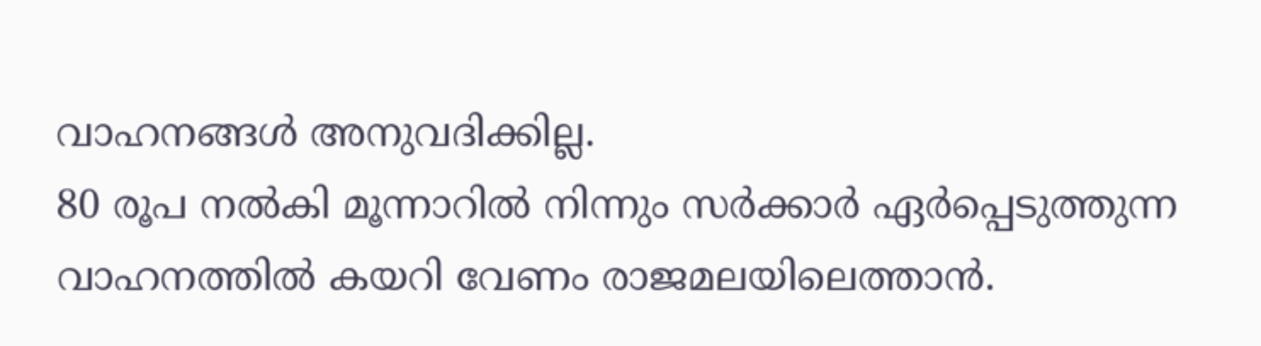വാഹനങ്ങൾ അനുവദിക്കില്ല.
80 രൂപ നൽകി മൂന്നാറിൽ നിന്നും സർക്കാർ ഏർപ്പെടുത്തുന്ന വാഹനത്തിൽ കയറി വേണം രാജമലയിലെത്താൻ.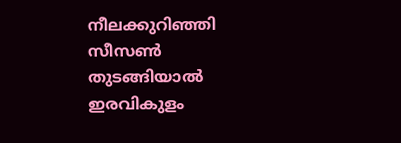നീലക്കുറിഞ്ഞി സീസൺ തുടങ്ങിയാൽ ഇരവികുളം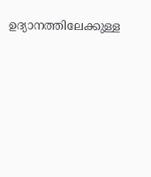ഉദ്യാനത്തിലേക്കുള്ള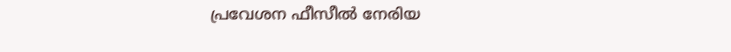പ്രവേശന ഫീസീൽ നേരിയ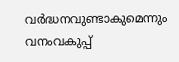വർദ്ധനവുണ്ടാകുമെന്നും വനംവകുപ്പ്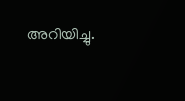അറിയിച്ചു.